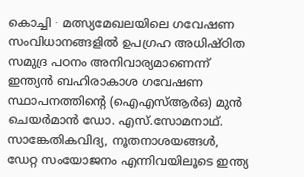കൊച്ചി ∙ മത്സ്യമേഖലയിലെ ഗവേഷണ സംവിധാനങ്ങളിൽ ഉപഗ്രഹ അധിഷ്ഠിത സമുദ്ര പഠനം അനിവാര്യമാണെന്ന് ഇന്ത്യൻ ബഹിരാകാശ ഗവേഷണ സ്ഥാപനത്തിന്റെ (ഐഎസ്ആർഒ) മുൻ ചെയർമാൻ ഡോ. എസ്.സോമനാഥ്.
സാങ്കേതികവിദ്യ, നൂതനാശയങ്ങൾ, ഡേറ്റ സംയോജനം എന്നിവയിലൂടെ ഇന്ത്യ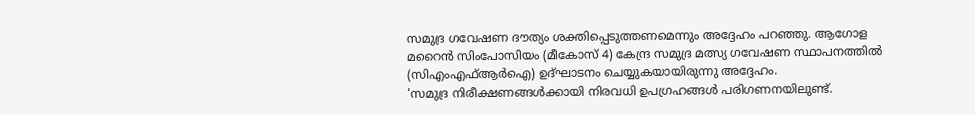സമുദ്ര ഗവേഷണ ദൗത്യം ശക്തിപ്പെടുത്തണമെന്നും അദ്ദേഹം പറഞ്ഞു. ആഗോള മറൈൻ സിംപോസിയം (മീകോസ് 4) കേന്ദ്ര സമുദ്ര മത്സ്യ ഗവേഷണ സ്ഥാപനത്തിൽ (സിഎംഎഫ്ആർഐ) ഉദ്ഘാടനം ചെയ്യുകയായിരുന്നു അദ്ദേഹം.
‘സമുദ്ര നിരീക്ഷണങ്ങൾക്കായി നിരവധി ഉപഗ്രഹങ്ങൾ പരിഗണനയിലുണ്ട്.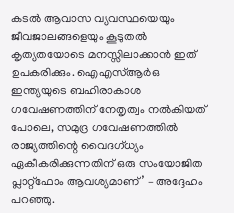കടൽ ആവാസ വ്യവസ്ഥയെയും ജീവജാലങ്ങളെയും കൂടുതൽ കൃത്യതയോടെ മനസ്സിലാക്കാൻ ഇത് ഉപകരിക്കും. ഐഎസ്ആർഒ ഇന്ത്യയുടെ ബഹിരാകാശ ഗവേഷണത്തിന് നേതൃത്വം നൽകിയത് പോലെ, സമുദ്ര ഗവേഷണത്തിൽ രാജ്യത്തിന്റെ വൈദഗ്ധ്യം ഏകീകരിക്കുന്നതിന് ഒരു സംയോജിത പ്ലാറ്റ്ഫോം ആവശ്യമാണ്’ – അദ്ദേഹം പറഞ്ഞു.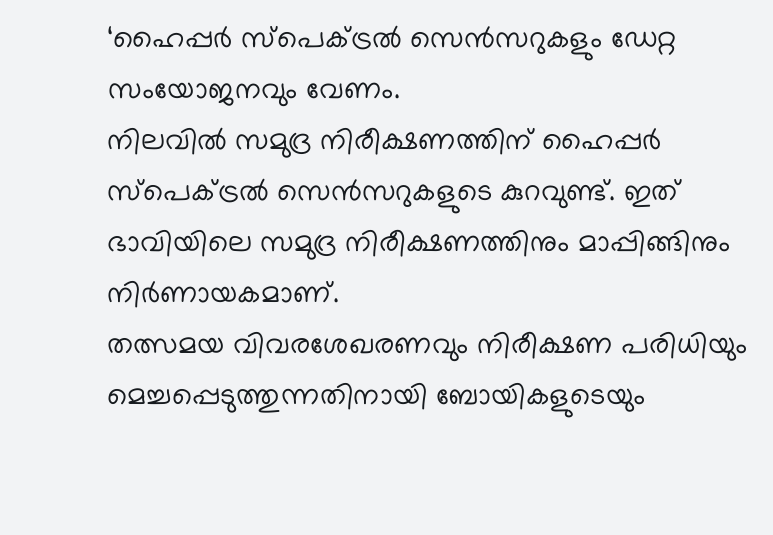‘ഹൈപ്പർ സ്പെക്ട്രൽ സെൻസറുകളും ഡേറ്റ സംയോജനവും വേണം.
നിലവിൽ സമുദ്ര നിരീക്ഷണത്തിന് ഹൈപ്പർ സ്പെക്ട്രൽ സെൻസറുകളുടെ കുറവുണ്ട്. ഇത് ഭാവിയിലെ സമുദ്ര നിരീക്ഷണത്തിനും മാപ്പിങ്ങിനും നിർണായകമാണ്.
തത്സമയ വിവരശേഖരണവും നിരീക്ഷണ പരിധിയും മെച്ചപ്പെടുത്തുന്നതിനായി ബോയികളുടെയും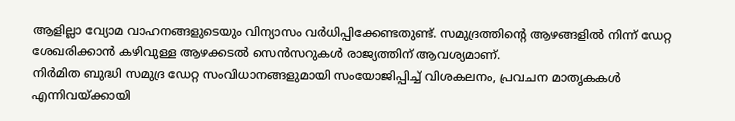ആളില്ലാ വ്യോമ വാഹനങ്ങളുടെയും വിന്യാസം വർധിപ്പിക്കേണ്ടതുണ്ട്. സമുദ്രത്തിന്റെ ആഴങ്ങളിൽ നിന്ന് ഡേറ്റ ശേഖരിക്കാൻ കഴിവുള്ള ആഴക്കടൽ സെൻസറുകൾ രാജ്യത്തിന് ആവശ്യമാണ്.
നിർമിത ബുദ്ധി സമുദ്ര ഡേറ്റ സംവിധാനങ്ങളുമായി സംയോജിപ്പിച്ച് വിശകലനം, പ്രവചന മാതൃകകൾ എന്നിവയ്ക്കായി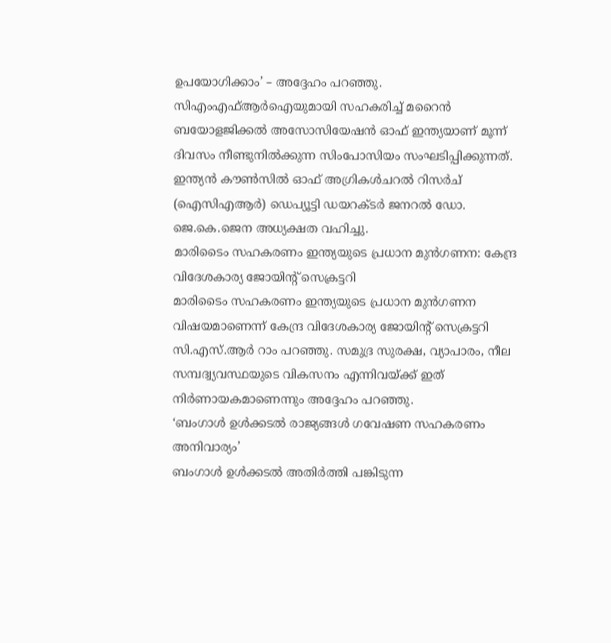ഉപയോഗിക്കാം’ – അദ്ദേഹം പറഞ്ഞു.
സിഎംഎഫ്ആർഐയുമായി സഹകരിച്ച് മറൈൻ ബയോളജിക്കൽ അസോസിയേഷൻ ഓഫ് ഇന്ത്യയാണ് മൂന്ന് ദിവസം നീണ്ടുനിൽക്കുന്ന സിംപോസിയം സംഘടിപ്പിക്കുന്നത്. ഇന്ത്യൻ കൗൺസിൽ ഓഫ് അഗ്രികൾചറൽ റിസർച് (ഐസിഎആർ) ഡെപ്യൂട്ടി ഡയറക്ടർ ജനറൽ ഡോ.
ജെ.കെ.ജെന അധ്യക്ഷത വഹിച്ചു.
മാരിടൈം സഹകരണം ഇന്ത്യയുടെ പ്രധാന മുൻഗണന: കേന്ദ്ര വിദേശകാര്യ ജോയിന്റ് സെക്രട്ടറി
മാരിടൈം സഹകരണം ഇന്ത്യയുടെ പ്രധാന മുൻഗണന വിഷയമാണെന്ന് കേന്ദ്ര വിദേശകാര്യ ജോയിന്റ് സെക്രട്ടറി സി.എസ്.ആർ റാം പറഞ്ഞു. സമുദ്ര സുരക്ഷ, വ്യാപാരം, നീല സമ്പദ്വ്യവസ്ഥയുടെ വികസനം എന്നിവയ്ക്ക് ഇത് നിർണായകമാണെന്നും അദ്ദേഹം പറഞ്ഞു.
‘ബംഗാൾ ഉൾക്കടൽ രാജ്യങ്ങൾ ഗവേഷണ സഹകരണം അനിവാര്യം’
ബംഗാൾ ഉൾക്കടൽ അതിർത്തി പങ്കിടുന്ന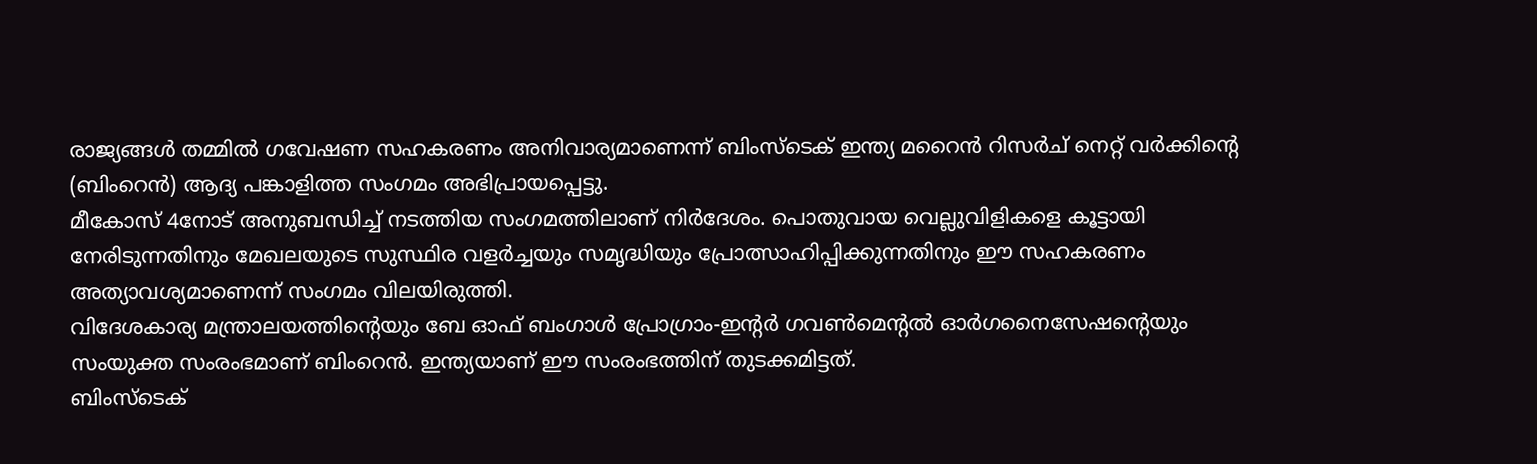രാജ്യങ്ങൾ തമ്മിൽ ഗവേഷണ സഹകരണം അനിവാര്യമാണെന്ന് ബിംസ്ടെക് ഇന്ത്യ മറൈൻ റിസർച് നെറ്റ് വർക്കിന്റെ (ബിംറെൻ) ആദ്യ പങ്കാളിത്ത സംഗമം അഭിപ്രായപ്പെട്ടു.
മീകോസ് 4നോട് അനുബന്ധിച്ച് നടത്തിയ സംഗമത്തിലാണ് നിർദേശം. പൊതുവായ വെല്ലുവിളികളെ കൂട്ടായി നേരിടുന്നതിനും മേഖലയുടെ സുസ്ഥിര വളർച്ചയും സമൃദ്ധിയും പ്രോത്സാഹിപ്പിക്കുന്നതിനും ഈ സഹകരണം അത്യാവശ്യമാണെന്ന് സംഗമം വിലയിരുത്തി.
വിദേശകാര്യ മന്ത്രാലയത്തിന്റെയും ബേ ഓഫ് ബംഗാൾ പ്രോഗ്രാം-ഇന്റർ ഗവൺമെന്റൽ ഓർഗനൈസേഷന്റെയും സംയുക്ത സംരംഭമാണ് ബിംറെൻ. ഇന്ത്യയാണ് ഈ സംരംഭത്തിന് തുടക്കമിട്ടത്.
ബിംസ്ടെക്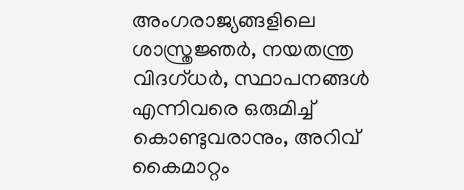അംഗരാജ്യങ്ങളിലെ ശാസ്ത്രജ്ഞർ, നയതന്ത്ര വിദഗ്ധർ, സ്ഥാപനങ്ങൾ എന്നിവരെ ഒരുമിച്ച് കൊണ്ടുവരാനും, അറിവ് കൈമാറ്റം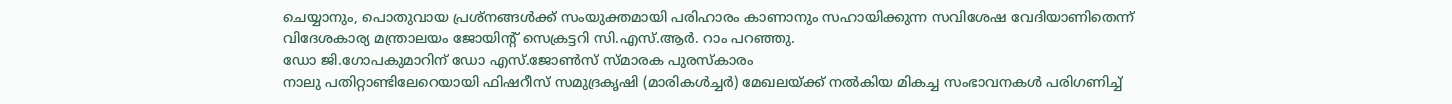ചെയ്യാനും, പൊതുവായ പ്രശ്നങ്ങൾക്ക് സംയുക്തമായി പരിഹാരം കാണാനും സഹായിക്കുന്ന സവിശേഷ വേദിയാണിതെന്ന് വിദേശകാര്യ മന്ത്രാലയം ജോയിന്റ് സെക്രട്ടറി സി.എസ്.ആർ. റാം പറഞ്ഞു.
ഡോ ജി.ഗോപകുമാറിന് ഡോ എസ്.ജോൺസ് സ്മാരക പുരസ്കാരം
നാലു പതിറ്റാണ്ടിലേറെയായി ഫിഷറീസ് സമുദ്രകൃഷി (മാരികൾച്ചർ) മേഖലയ്ക്ക് നൽകിയ മികച്ച സംഭാവനകൾ പരിഗണിച്ച്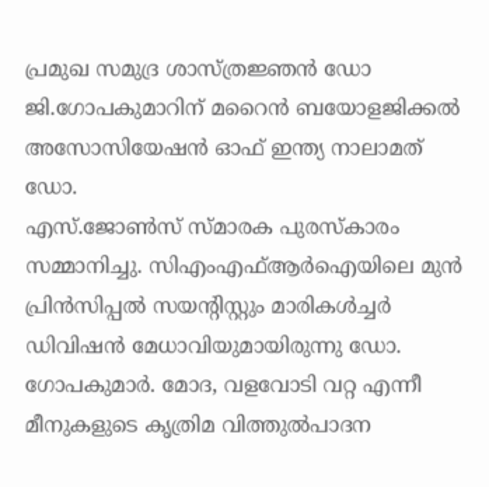പ്രമുഖ സമുദ്ര ശാസ്ത്രജ്ഞൻ ഡോ ജി.ഗോപകുമാറിന് മറൈൻ ബയോളജിക്കൽ അസോസിയേഷൻ ഓഫ് ഇന്ത്യ നാലാമത് ഡോ.
എസ്.ജോൺസ് സ്മാരക പുരസ്കാരം സമ്മാനിച്ചു. സിഎംഎഫ്ആർഐയിലെ മുൻ പ്രിൻസിപ്പൽ സയന്റിസ്റ്റും മാരികൾച്ചർ ഡിവിഷൻ മേധാവിയുമായിരുന്നു ഡോ.
ഗോപകുമാർ. മോദ, വളവോടി വറ്റ എന്നീ മീനുകളുടെ കൃത്രിമ വിത്തുൽപാദന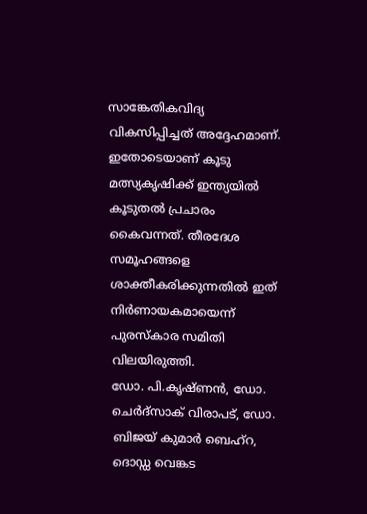സാങ്കേതികവിദ്യ വികസിപ്പിച്ചത് അദ്ദേഹമാണ്.
ഇതോടെയാണ് കൂടു മത്സ്യകൃഷിക്ക് ഇന്ത്യയിൽ കൂടുതൽ പ്രചാരം കൈവന്നത്. തീരദേശ സമൂഹങ്ങളെ ശാക്തീകരിക്കുന്നതിൽ ഇത് നിർണായകമായെന്ന് പുരസ്കാര സമിതി വിലയിരുത്തി.
ഡോ. പി.കൃഷ്ണൻ, ഡോ.
ചെർദ്സാക് വിരാപട്, ഡോ. ബിജയ് കുമാർ ബെഹ്റ, ദൊഡ്ഡ വെങ്കട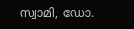സ്വാമി, ഡോ.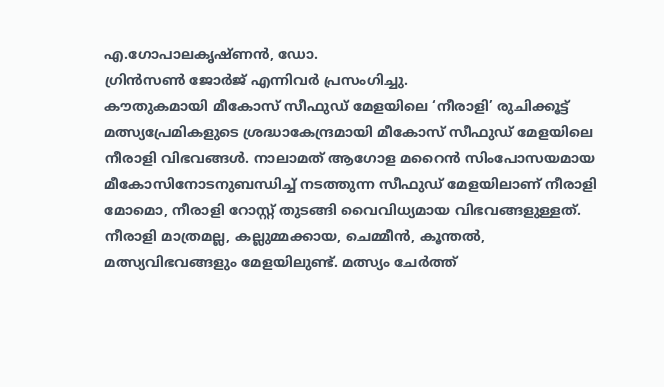എ.ഗോപാലകൃഷ്ണൻ, ഡോ.
ഗ്രിൻസൺ ജോർജ് എന്നിവർ പ്രസംഗിച്ചു.
കൗതുകമായി മീകോസ് സീഫുഡ് മേളയിലെ ‘നീരാളി’ രുചിക്കൂട്ട്
മത്സ്യപ്രേമികളുടെ ശ്രദ്ധാകേന്ദ്രമായി മീകോസ് സീഫുഡ് മേളയിലെ നീരാളി വിഭവങ്ങൾ. നാലാമത് ആഗോള മറൈൻ സിംപോസയമായ മീകോസിനോടനുബന്ധിച്ച് നടത്തുന്ന സീഫുഡ് മേളയിലാണ് നീരാളി മോമൊ, നീരാളി റോസ്റ്റ് തുടങ്ങി വൈവിധ്യമായ വിഭവങ്ങളുള്ളത്.
നീരാളി മാത്രമല്ല, കല്ലുമ്മക്കായ, ചെമ്മീൻ, കൂന്തൽ, മത്സ്യവിഭവങ്ങളും മേളയിലുണ്ട്. മത്സ്യം ചേർത്ത്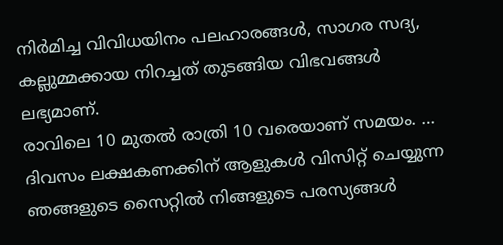നിർമിച്ച വിവിധയിനം പലഹാരങ്ങൾ, സാഗര സദ്യ, കല്ലുമ്മക്കായ നിറച്ചത് തുടങ്ങിയ വിഭവങ്ങൾ ലഭ്യമാണ്.
രാവിലെ 10 മുതൽ രാത്രി 10 വരെയാണ് സമയം. …
ദിവസം ലക്ഷകണക്കിന് ആളുകൾ വിസിറ്റ് ചെയ്യുന്ന ഞങ്ങളുടെ സൈറ്റിൽ നിങ്ങളുടെ പരസ്യങ്ങൾ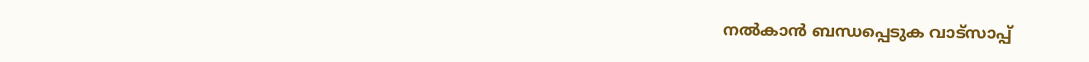നൽകാൻ ബന്ധപ്പെടുക വാട്സാപ്പ്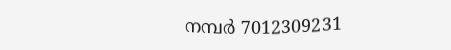നമ്പർ 7012309231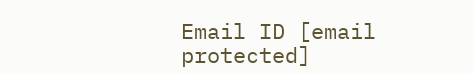Email ID [email protected]